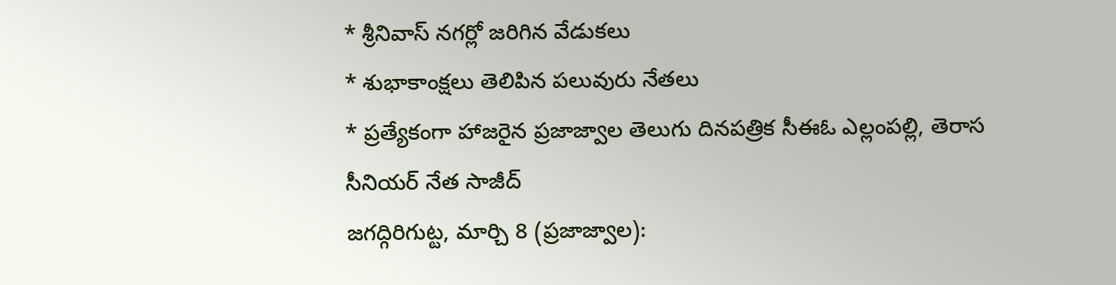* శ్రీనివాస్ నగర్లో జరిగిన వేడుకలు
* శుభాకాంక్షలు తెలిపిన పలువురు నేతలు
* ప్రత్యేకంగా హాజరైన ప్రజాజ్వాల తెలుగు దినపత్రిక సీఈఓ ఎల్లంపల్లి, తెరాస సీనియర్ నేత సాజీద్
జగద్గిరిగుట్ట, మార్చి 8 (ప్రజాజ్వాల):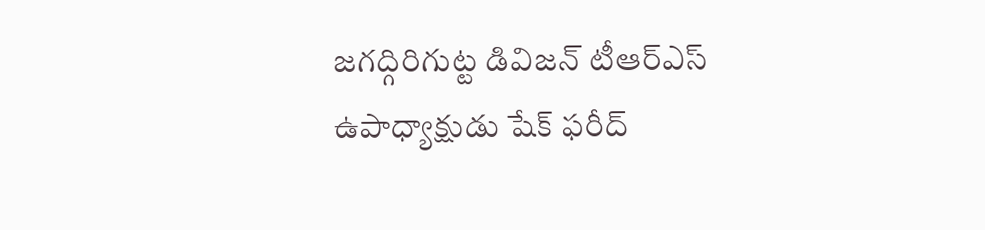జగద్గిరిగుట్ట డివిజన్ టీఆర్ఎస్ ఉపాధ్యాక్షుడు షేక్ ఫరీద్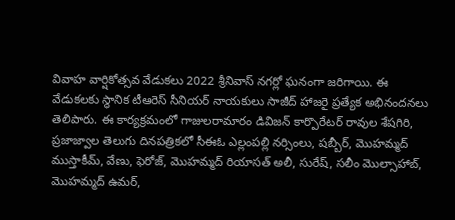వివాహ వార్షికోత్సవ వేడుకలు 2022 శ్రీనివాస్ నగర్లో ఘనంగా జరిగాయి. ఈ వేడుకలకు స్థానిక టీఆరెస్ సీనియర్ నాయకులు సాజీద్ హాజరై ప్రత్యేక అభినందనలు తెలిపారు. ఈ కార్యక్రమంలో గాజులరామారం డివిజన్ కార్పొరేటర్ రావుల శేషగిరి, ప్రజాజ్వాల తెలుగు దినపత్రికలో సీఈఓ ఎల్లంపల్లి నర్సింలు, షబ్బీర్, మొహమ్మద్ ముస్తాకీమ్, వేణు, ఫెరోజ్, మొహమ్మద్ రియాసత్ అలీ, సురేష్, సలీం మొల్సాహాబ్, మొహమ్మద్ ఉమర్,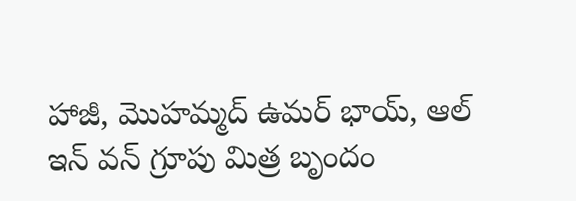హాజీ, మొహమ్మద్ ఉమర్ భాయ్, ఆల్ ఇన్ వన్ గ్రూపు మిత్ర బృందం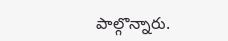పాల్గొన్నారు.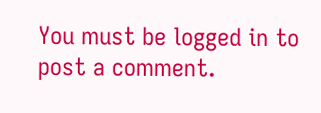You must be logged in to post a comment.